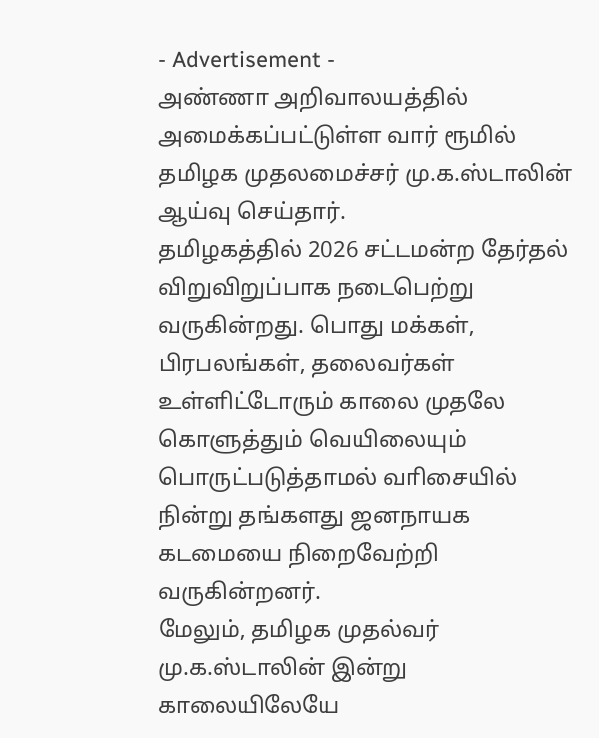- Advertisement -
அண்ணா அறிவாலயத்தில் அமைக்கப்பட்டுள்ள வார் ரூமில் தமிழக முதலமைச்சர் மு.க.ஸ்டாலின் ஆய்வு செய்தார்.
தமிழகத்தில் 2026 சட்டமன்ற தேர்தல் விறுவிறுப்பாக நடைபெற்று வருகின்றது. பொது மக்கள், பிரபலங்கள், தலைவர்கள் உள்ளிட்டோரும் காலை முதலே கொளுத்தும் வெயிலையும் பொருட்படுத்தாமல் வாிசையில் நின்று தங்களது ஜனநாயக கடமையை நிறைவேற்றி வருகின்றனர்.
மேலும், தமிழக முதல்வர் மு.க.ஸ்டாலின் இன்று காலையிலேயே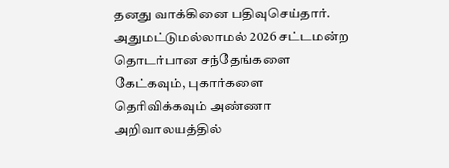தனது வாக்கினை பதிவுசெய்தார். அதுமட்டுமல்லாமல் 2026 சட்டமன்ற தொடர்பான சந்தேங்களை கேட்கவும், புகார்களை தெரிவிக்கவும் அண்ணா அறிவாலயத்தில்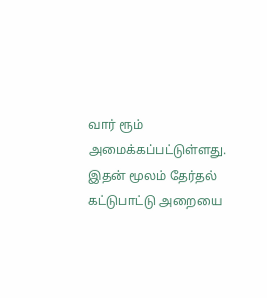வார் ரூம் அமைக்கப்பட்டுள்ளது. இதன் மூலம் தேர்தல் கட்டுபாட்டு அறையை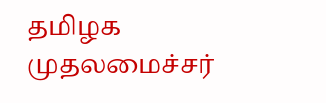தமிழக முதலமைச்சர்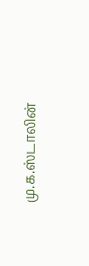மு.க.ஸ்டாலின்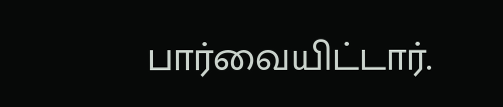பார்வையிட்டார்.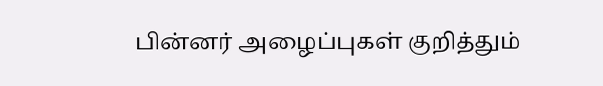பின்னர் அழைப்புகள் குறித்தும்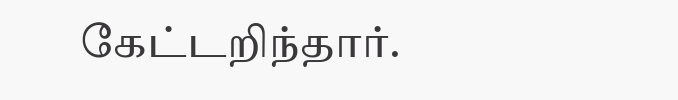கேட்டறிந்தார்.